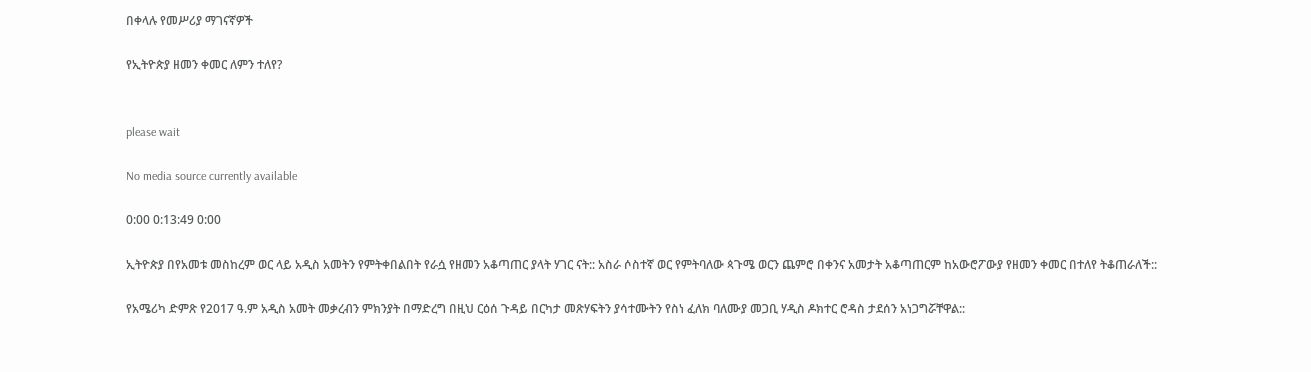በቀላሉ የመሥሪያ ማገናኛዎች

የኢትዮጵያ ዘመን ቀመር ለምን ተለየ?


please wait

No media source currently available

0:00 0:13:49 0:00

ኢትዮጵያ በየአመቱ መስከረም ወር ላይ አዲስ አመትን የምትቀበልበት የራሷ የዘመን አቆጣጠር ያላት ሃገር ናት:: አስራ ሶስተኛ ወር የምትባለው ጳጉሜ ወርን ጨምሮ በቀንና አመታት አቆጣጠርም ከአውሮፖውያ የዘመን ቀመር በተለየ ትቆጠራለች::

የአሜሪካ ድምጽ የ2017 ዓ.ም አዲስ አመት መቃረብን ምክንያት በማድረግ በዚህ ርዕሰ ጉዳይ በርካታ መጽሃፍትን ያሳተሙትን የስነ ፈለክ ባለሙያ መጋቢ ሃዲስ ዶክተር ሮዳስ ታደሰን አነጋግሯቸዋል::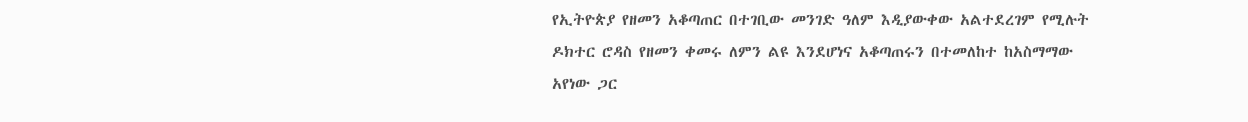የኢትዮጵያ የዘመን አቆጣጠር በተገቢው መንገድ ዓለም እዲያውቀው አልተደረገም የሚሉት ዶክተር ሮዳስ የዘመን ቀመሩ ለምን ልዩ እንደሆነና አቆጣጠሩን በተመለከተ ከአስማማው አየነው ጋር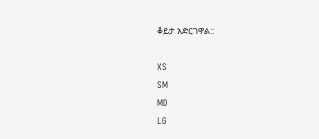ቆይታ አድርገዋል::

XS
SM
MD
LG